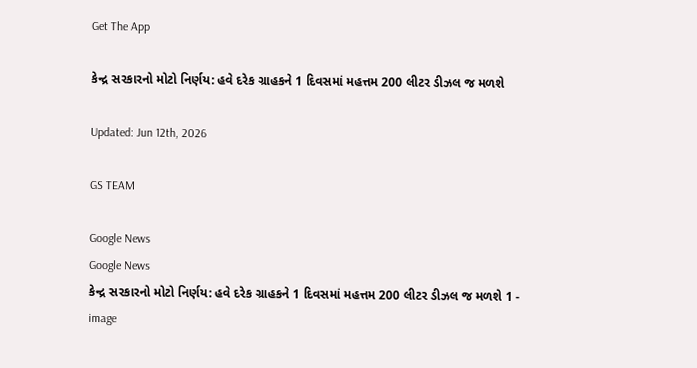Get The App

કેન્દ્ર સરકારનો મોટો નિર્ણય: હવે દરેક ગ્રાહકને 1 દિવસમાં મહત્તમ 200 લીટર ડીઝલ જ મળશે

Updated: Jun 12th, 2026

GS TEAM

Google News
Google News
કેન્દ્ર સરકારનો મોટો નિર્ણય: હવે દરેક ગ્રાહકને 1 દિવસમાં મહત્તમ 200 લીટર ડીઝલ જ મળશે 1 - image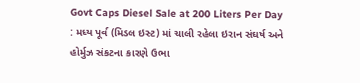Govt Caps Diesel Sale at 200 Liters Per Day : મધ્ય પૂર્વ (મિડલ ઇસ્ટ) માં ચાલી રહેલા ઇરાન સંઘર્ષ અને હોર્મુઝ સંકટના કારણે ઉભા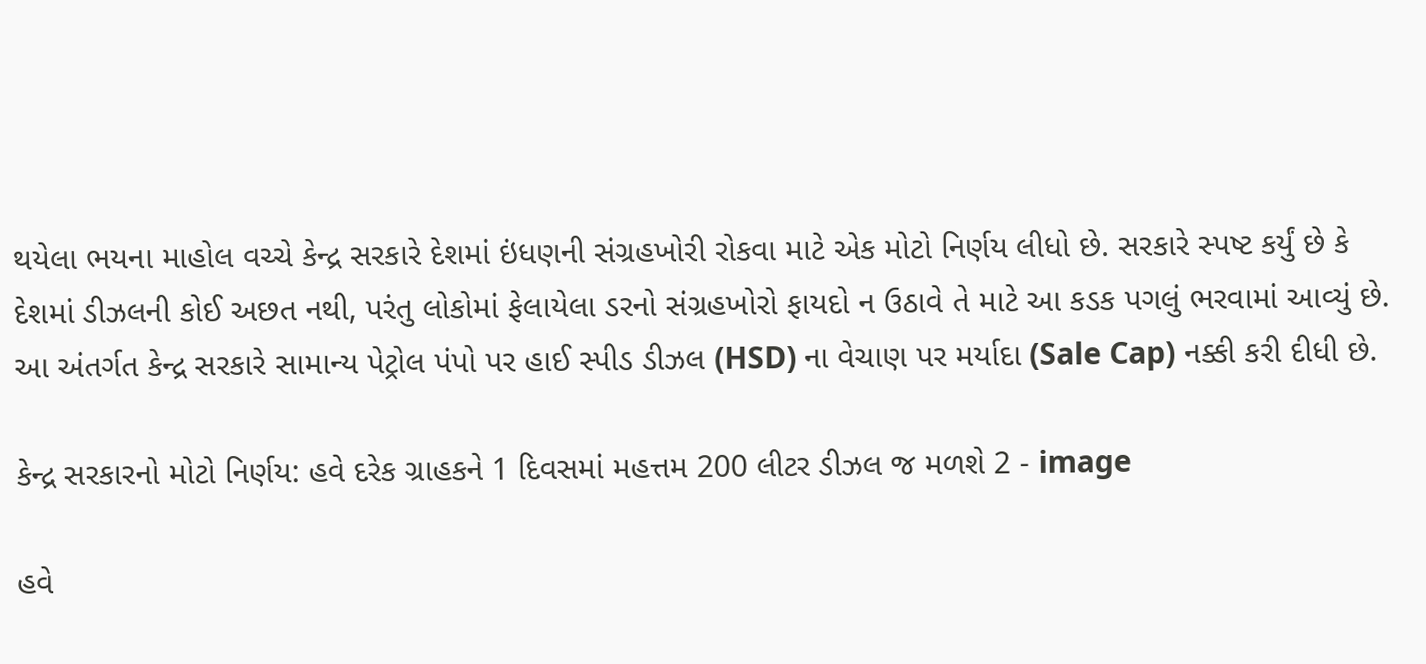થયેલા ભયના માહોલ વચ્ચે કેન્દ્ર સરકારે દેશમાં ઇંધણની સંગ્રહખોરી રોકવા માટે એક મોટો નિર્ણય લીધો છે. સરકારે સ્પષ્ટ કર્યું છે કે દેશમાં ડીઝલની કોઈ અછત નથી, પરંતુ લોકોમાં ફેલાયેલા ડરનો સંગ્રહખોરો ફાયદો ન ઉઠાવે તે માટે આ કડક પગલું ભરવામાં આવ્યું છે. આ અંતર્ગત કેન્દ્ર સરકારે સામાન્ય પેટ્રોલ પંપો પર હાઈ સ્પીડ ડીઝલ (HSD) ના વેચાણ પર મર્યાદા (Sale Cap) નક્કી કરી દીધી છે.

કેન્દ્ર સરકારનો મોટો નિર્ણય: હવે દરેક ગ્રાહકને 1 દિવસમાં મહત્તમ 200 લીટર ડીઝલ જ મળશે 2 - image

હવે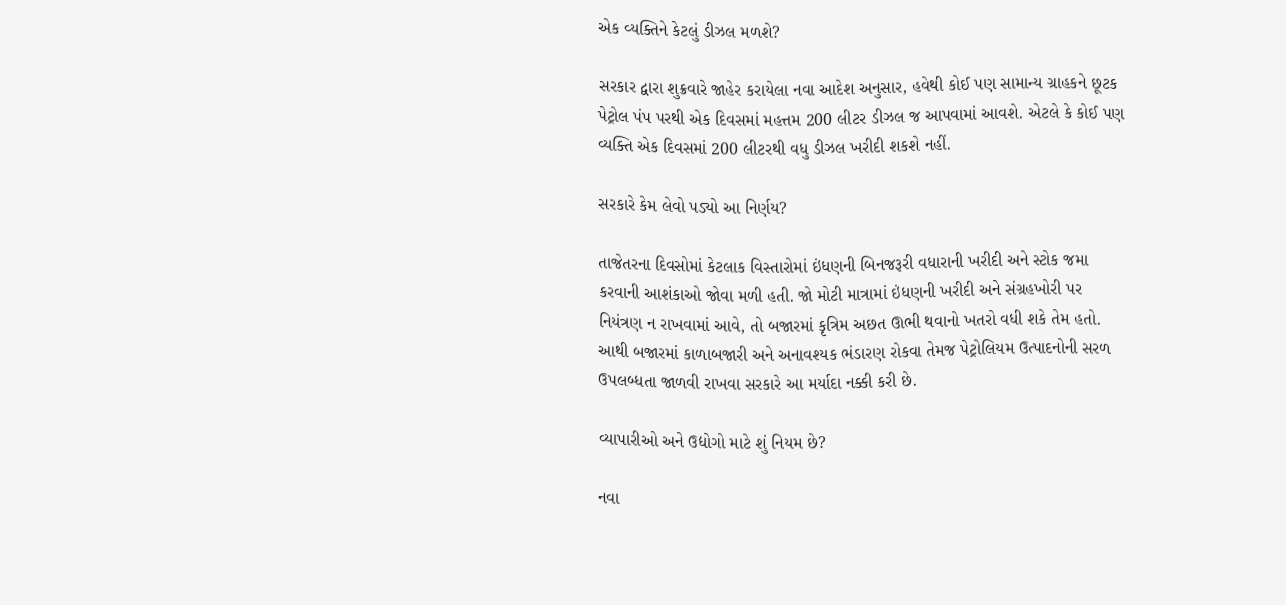એક વ્યક્તિને કેટલું ડીઝલ મળશે?

સરકાર દ્વારા શુક્રવારે જાહેર કરાયેલા નવા આદેશ અનુસાર, હવેથી કોઈ પણ સામાન્ય ગ્રાહકને છૂટક પેટ્રોલ પંપ પરથી એક દિવસમાં મહત્તમ 200 લીટર ડીઝલ જ આપવામાં આવશે. એટલે કે કોઈ પણ વ્યક્તિ એક દિવસમાં 200 લીટરથી વધુ ડીઝલ ખરીદી શકશે નહીં.

સરકારે કેમ લેવો પડ્યો આ નિર્ણય?

તાજેતરના દિવસોમાં કેટલાક વિસ્તારોમાં ઇંધણની બિનજરૂરી વધારાની ખરીદી અને સ્ટોક જમા કરવાની આશંકાઓ જોવા મળી હતી. જો મોટી માત્રામાં ઇંધણની ખરીદી અને સંગ્રહખોરી પર નિયંત્રણ ન રાખવામાં આવે, તો બજારમાં કૃત્રિમ અછત ઊભી થવાનો ખતરો વધી શકે તેમ હતો. આથી બજારમાં કાળાબજારી અને અનાવશ્યક ભંડારણ રોકવા તેમજ પેટ્રોલિયમ ઉત્પાદનોની સરળ ઉપલબ્ધતા જાળવી રાખવા સરકારે આ મર્યાદા નક્કી કરી છે.

વ્યાપારીઓ અને ઉદ્યોગો માટે શું નિયમ છે?

નવા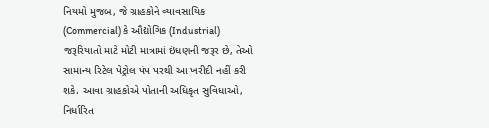નિયમો મુજબ, જે ગ્રાહકોને વ્યાવસાયિક (Commercial) કે ઔદ્યોગિક (Industrial) જરૂરિયાતો માટે મોટી માત્રામાં ઇંધણની જરૂર છે, તેઓ સામાન્ય રિટેલ પેટ્રોલ પંપ પરથી આ ખરીદી નહીં કરી શકે. આવા ગ્રાહકોએ પોતાની અધિકૃત સુવિધાઓ, નિર્ધારિત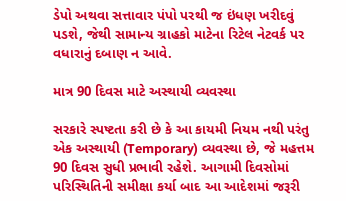ડેપો અથવા સત્તાવાર પંપો પરથી જ ઇંધણ ખરીદવું પડશે, જેથી સામાન્ય ગ્રાહકો માટેના રિટેલ નેટવર્ક પર વધારાનું દબાણ ન આવે.

માત્ર 90 દિવસ માટે અસ્થાયી વ્યવસ્થા

સરકારે સ્પષ્ટતા કરી છે કે આ કાયમી નિયમ નથી પરંતુ એક અસ્થાયી (Temporary) વ્યવસ્થા છે, જે મહત્તમ 90 દિવસ સુધી પ્રભાવી રહેશે. આગામી દિવસોમાં પરિસ્થિતિની સમીક્ષા કર્યા બાદ આ આદેશમાં જરૂરી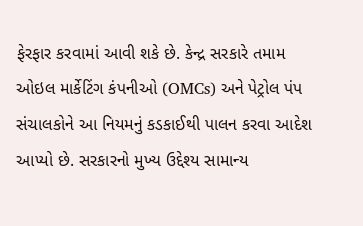ફેરફાર કરવામાં આવી શકે છે. કેન્દ્ર સરકારે તમામ ઓઇલ માર્કેટિંગ કંપનીઓ (OMCs) અને પેટ્રોલ પંપ સંચાલકોને આ નિયમનું કડકાઈથી પાલન કરવા આદેશ આપ્યો છે. સરકારનો મુખ્ય ઉદ્દેશ્ય સામાન્ય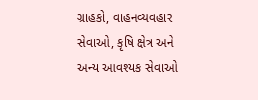ગ્રાહકો, વાહનવ્યવહાર સેવાઓ, કૃષિ ક્ષેત્ર અને અન્ય આવશ્યક સેવાઓ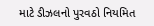માટે ડીઝલનો પુરવઠો નિયમિત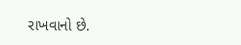રાખવાનો છે.